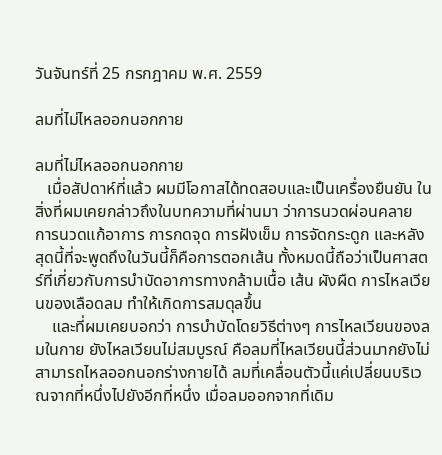วันจันทร์ที่ 25 กรกฎาคม พ.ศ. 2559

ลมที่ไม่ไหลออกนอกกาย

ลมที่ไม่ไหลออกนอกกาย
   เมื่อสัปดาห์ที่แล้ว ผมมีโอกาสได้ทดสอบและเป็นเครื่องยืนยัน ในสิ่งที่ผมเคยกล่าวถึงในบทความที่ผ่านมา ว่าการนวดผ่อนคลาย การนวดแก้อาการ การกดจุด การฝังเข็ม การจัดกระดูก และหลังสุดนี้ที่จะพูดถึงในวันนี้ก็คือการตอกเส้น ทั้งหมดนี้ถือว่าเป็นศาสตร์ที่เกี่ยวกับการบำบัดอาการทางกล้ามเนื้อ เส้น ผังผืด การไหลเวียนของเลือดลม ทำให้เกิดการสมดุลขึ้น
    และที่ผมเคยบอกว่า การบำบัดโดยวิธีต่างๆ การไหลเวียนของลมในกาย ยังไหลเวียนไม่สมบูรณ์ คือลมที่ไหลเวียนนี้ส่วนมากยังไม่สามารถไหลออกนอกร่างกายได้ ลมที่เคลื่อนตัวนี้แค่เปลี่ยนบริเวณจากที่หนึ่งไปยังอีกที่หนึ่ง เมื่อลมออกจากที่เดิม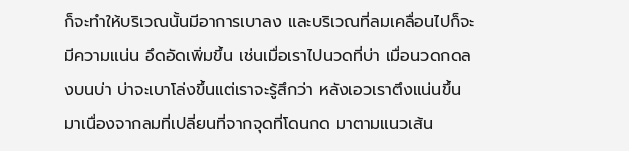ก็จะทำให้บริเวณนั้นมีอาการเบาลง และบริเวณที่ลมเคลื่อนไปก็จะมีความแน่น อึดอัดเพิ่มขึ้น เช่นเมื่อเราไปนวดที่บ่า เมื่อนวดกดลงบนบ่า บ่าจะเบาโล่งขึ้นแต่เราจะรู้สึกว่า หลังเอวเราตึงแน่นขึ้นมาเนื่องจากลมที่เปลี่ยนที่จากจุดที่โดนกด มาตามแนวเส้น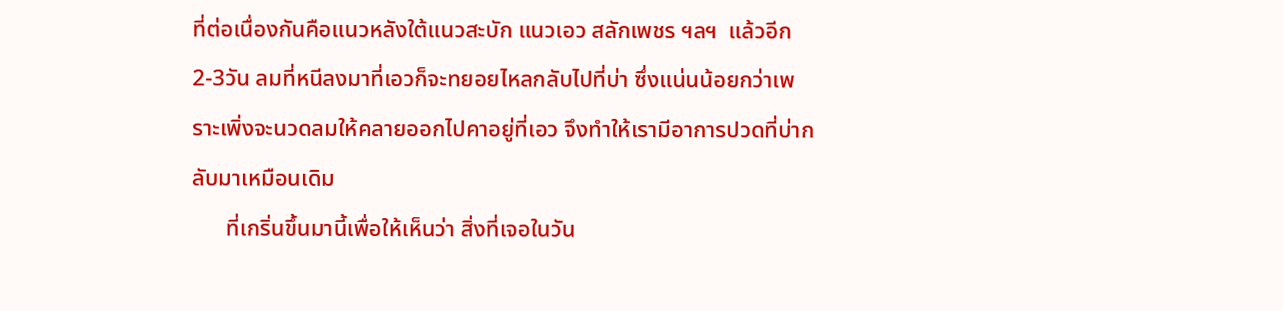ที่ต่อเนื่องกันคือแนวหลังใต้แนวสะบัก แนวเอว สลักเพชร ฯลฯ  แล้วอีก 2-3วัน ลมที่หนีลงมาที่เอวก็จะทยอยไหลกลับไปที่บ่า ซึ่งแน่นน้อยกว่าเพราะเพิ่งจะนวดลมให้คลายออกไปคาอยู่ที่เอว จึงทำให้เรามีอาการปวดที่บ่ากลับมาเหมือนเดิม
      ที่เกริ่นขึ้นมานี้เพื่อให้เห็นว่า สิ่งที่เจอในวัน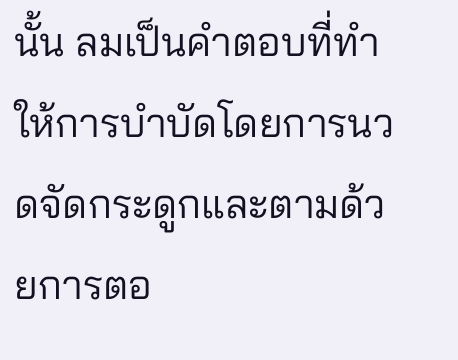นั้น ลมเป็นคำตอบที่ทำให้การบำบัดโดยการนวดจัดกระดูกและตามด้วยการตอ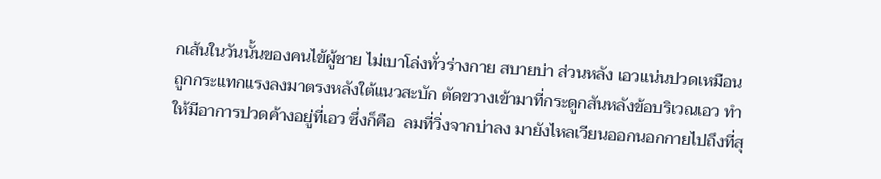กเส้นในวันนั้นของคนไข้ผู้ชาย ไม่เบาโล่งทั่วร่างกาย สบายบ่า ส่วนหลัง เอวแน่นปวดเหมือนถูกกระแทกแรงลงมาตรงหลังใต้แนวสะบัก ตัดขวางเข้ามาที่กระดูกสันหลังข้อบริเวณเอว ทำให้มีอาการปวดค้างอยู่ที่เอว ซึ่งก็คือ  ลมที่วิ่งจากบ่าลง มายังไหลเวียนออกนอกกายไปถึงที่สุ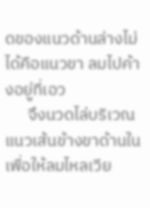ดของแนวด้านล่างไม่ได้คือแนวขา ลมไปค้างอยู่ที่เอว
      จึงนวดไล่บริเวณแนวเส้นข้างขาด้านในเพื่อให้ลมไหลเวีย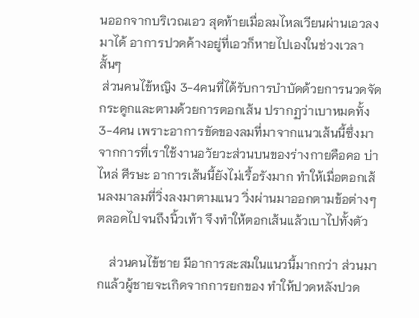นออกจากบริเวณเอว สุดท้ายเมื่อลมไหลเวียนผ่านเอวลงมาได้ อาการปวดค้างอยู่ที่เอวก็หายไปเองในช่วงเวลาสั้นๆ
 ส่วนคนไข้หญิง 3-4คนที่ได้รับการบำบัดด้วยการนวดจัดกระดูกและตามด้วยการตอกเส้น ปรากฏว่าเบาหมดทั้ง 3-4คน เพราะอาการขัดของลมที่มาจากแนวเส้นนี้ซึ่งมาจากการที่เราใช้งานอวัยวะส่วนบนของร่างกายคือคอ บ่า ไหล่ ศีรษะ อาการเส้นนี้ยังไม่เรื้อรังมาก ทำให้เมื่อตอกเส้นลงมาลมที่วิ่งลงมาตามแนว วิ่งผ่านมาออกตามข้อต่างๆ ตลอดไปจนถึงนิ้วเท้า จึงทำให้ตอกเส้นแล้วเบาไปทั้งตัว

    ส่วนคนไข้ชาย มีอาการสะสมในแนวนี้มากกว่า ส่วนมากแล้วผู้ชายจะเกิดจากการยกของ ทำให้ปวดหลังปวด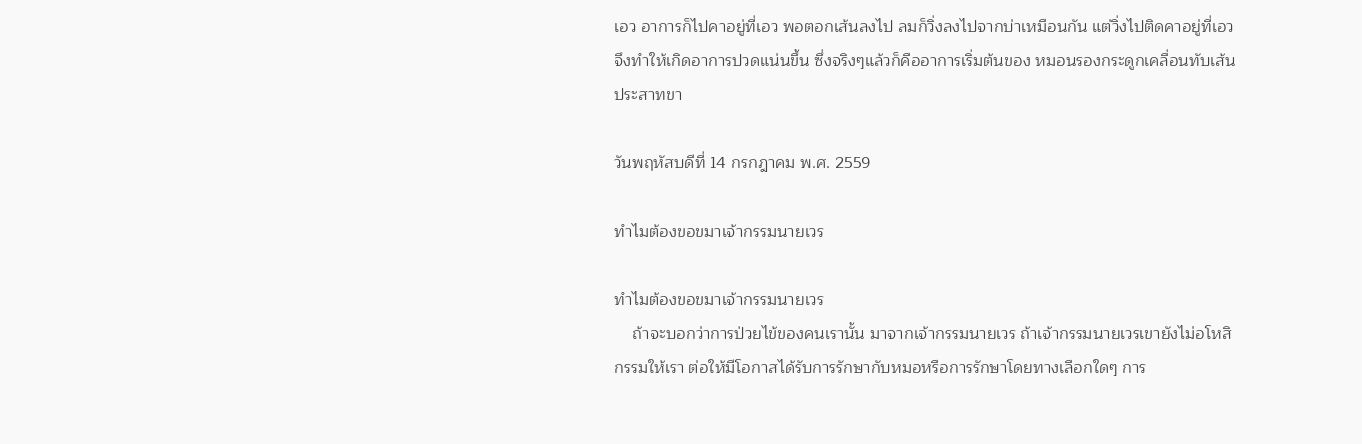เอว อาการก็ไปคาอยู่ที่เอว พอตอกเส้นลงไป ลมก็วิ่งลงไปจากบ่าเหมือนกัน แต่วิ่งไปติดคาอยู่ที่เอว จึงทำให้เกิดอาการปวดแน่นขึ้น ซึ่งจริงๆแล้วก็คืออาการเริ่มต้นของ หมอนรองกระดูกเคลื่อนทับเส้นประสาทขา

วันพฤหัสบดีที่ 14 กรกฎาคม พ.ศ. 2559

ทำไมต้องขอขมาเจ้ากรรมนายเวร

ทำไมต้องขอขมาเจ้ากรรมนายเวร
    ถ้าจะบอกว่าการป่วยไข้ของคนเรานั้น มาจากเจ้ากรรมนายเวร ถ้าเจ้ากรรมนายเวรเขายังไม่อโหสิกรรมให้เรา ต่อให้มีโอกาสได้รับการรักษากับหมอหรือการรักษาโดยทางเลือกใดๆ การ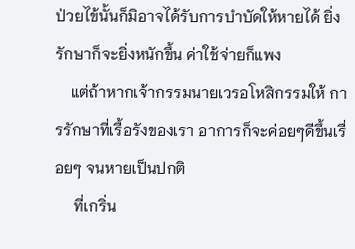ป่วยไข้นั้นก็มิอาจได้รับการบำบัดให้หายได้ ยิ่งรักษาก็จะยิ่งหนักขึ้น ค่าใช้จ่ายก็แพง
    แต่ถ้าหากเจ้ากรรมนายเวรอโหสิกรรมให้ การรักษาที่เรื้อรังของเรา อาการก็จะค่อยๆดีขึ้นเรื่อยๆ จนหายเป็นปกติ
     ที่เกริ่น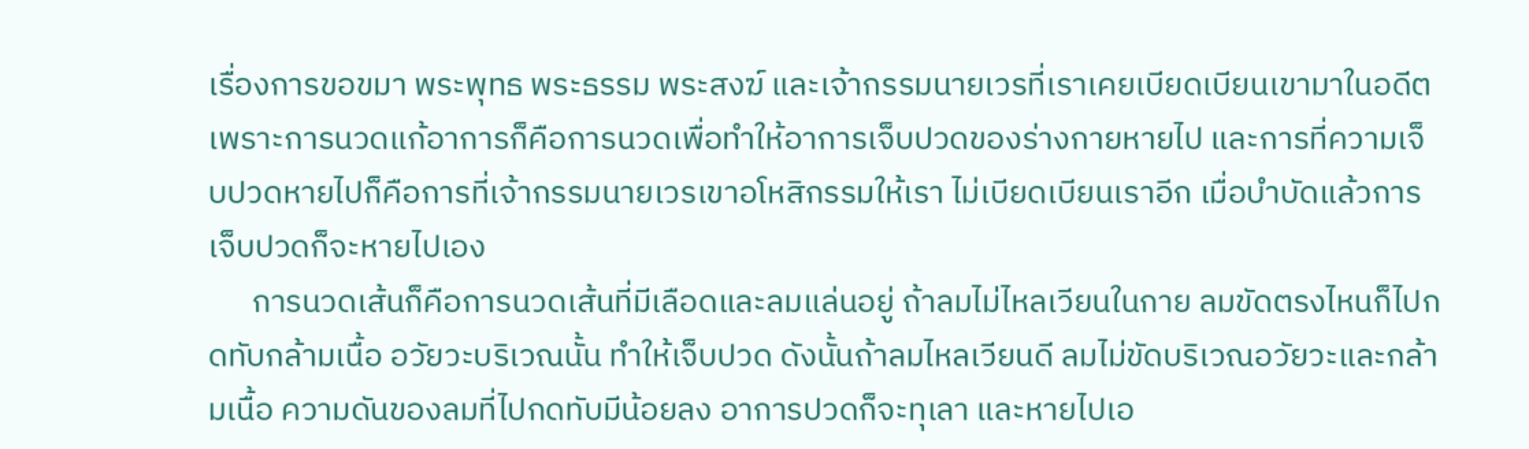เรื่องการขอขมา พระพุทธ พระธรรม พระสงฆ์ และเจ้ากรรมนายเวรที่เราเคยเบียดเบียนเขามาในอดีต เพราะการนวดแก้อาการก็คือการนวดเพื่อทำให้อาการเจ็บปวดของร่างกายหายไป และการที่ความเจ็บปวดหายไปก็คือการที่เจ้ากรรมนายเวรเขาอโหสิกรรมให้เรา ไม่เบียดเบียนเราอีก เมื่อบำบัดแล้วการเจ็บปวดก็จะหายไปเอง
      การนวดเส้นก็คือการนวดเส้นที่มีเลือดและลมแล่นอยู่ ถ้าลมไม่ไหลเวียนในกาย ลมขัดตรงไหนก็ไปกดทับกล้ามเนื้อ อวัยวะบริเวณนั้น ทำให้เจ็บปวด ดังนั้นถ้าลมไหลเวียนดี ลมไม่ขัดบริเวณอวัยวะและกล้ามเนื้อ ความดันของลมที่ไปกดทับมีน้อยลง อาการปวดก็จะทุเลา และหายไปเอ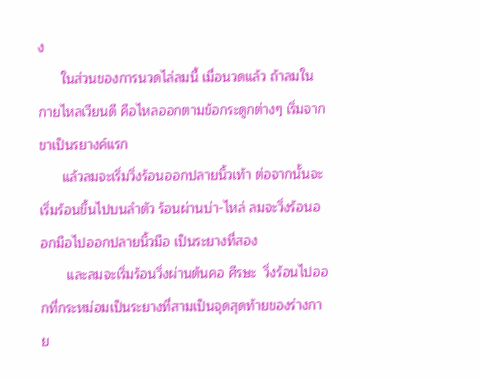ง
      ในส่วนของการนวดไล่ลมนี้ เมื่อนวดแล้ว ถ้าลมในกายไหลเวียนดี คือไหลออกตามข้อกระดูกต่างๆ เริ่มจากขาเป็นรยางค์แรก
      แล้วลมจะเริ่มวิ่งร้อนออกปลายนิ้วเท้า ต่อจากนั้นจะเริ่มร้อนขึ้นไปบนลำตัว ร้อนผ่านบ่า-ไหล่ ลมจะวิ่งร้อนออกมือไปออกปลายนิ้วมือ เป็นระยางที่สอง
       และลมจะเริ่มร้อนวิ่งผ่านต้นคอ ศีรษะ  วิ่งร้อนไปออกที่กระหม่อมเป็นระยางที่สามเป็นจุดสุดท้ายของร่างกาย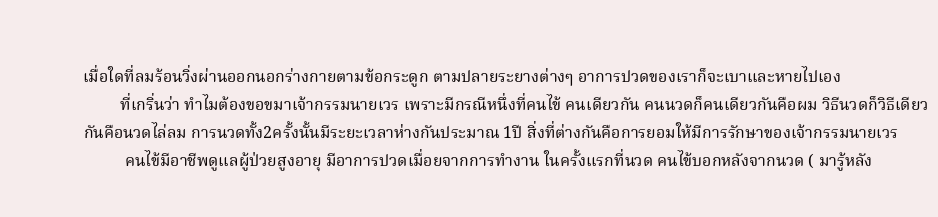เมื่อใดที่ลมร้อนวิ่งผ่านออกนอกร่างกายตามข้อกระดูก ตามปลายระยางต่างๆ อาการปวดของเราก็จะเบาและหายไปเอง
         ที่เกริ่นว่า ทำไมต้องขอขมาเจ้ากรรมนายเวร เพราะมีกรณีหนึ่งที่คนไข้ คนเดียวกัน คนนวดก็คนเดียวกันคือผม วิธีนวดก็วิธีเดียวกันคือนวดไล่ลม การนวดทั้ง2ครั้งนั้นมีระยะเวลาห่างกันประมาณ 1ปี สิ่งที่ต่างกันคือการยอมให้มีการรักษาของเจ้ากรรมนายเวร
          คนไข้มีอาชีพดูแลผู้ป่วยสูงอายุ มีอาการปวดเมื่อยจากการทำงาน ในครั้งแรกที่นวด คนไข้บอกหลังจากนวด ( มารู้หลัง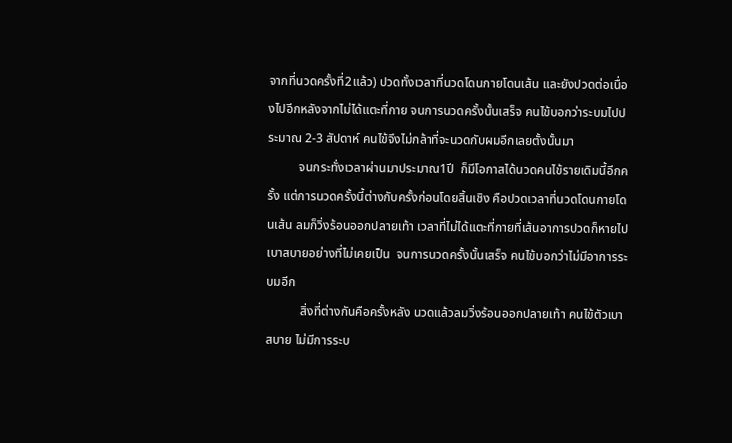จากที่นวดครั้งที่2แล้ว) ปวดทั้งเวลาที่นวดโดนกายโดนเส้น และยังปวดต่อเนื่องไปอีกหลังจากไม่ได้แตะที่กาย จนการนวดครั้งนั้นเสร็จ คนไข้บอกว่าระบมไปประมาณ 2-3 สัปดาห์ คนไข้จึงไม่กล้าที่จะนวดกับผมอีกเลยตั้งนั้นมา
          จนกระทั่งเวลาผ่านมาประมาณ1ปี  ก็มีโอกาสได้นวดคนไข้รายเดิมนี้อีกครั้ง แต่การนวดครั้งนี้ต่างกับครั้งก่อนโดยสิ้นเชิง คือปวดเวลาที่นวดโดนกายโดนเส้น ลมก็วิ่งร้อนออกปลายเท้า เวลาที่ไม่ได้แตะที่กายที่เส้นอาการปวดก็หายไป เบาสบายอย่างที่ไม่เคยเป็น  จนการนวดครั้งนั้นเสร็จ คนไข้บอกว่าไม่มีอาการระบมอีก
           สิ่งที่ต่างกันคือครั้งหลัง นวดแล้วลมวิ่งร้อนออกปลายเท้า คนไข้ตัวเบาสบาย ไม่มีการระบ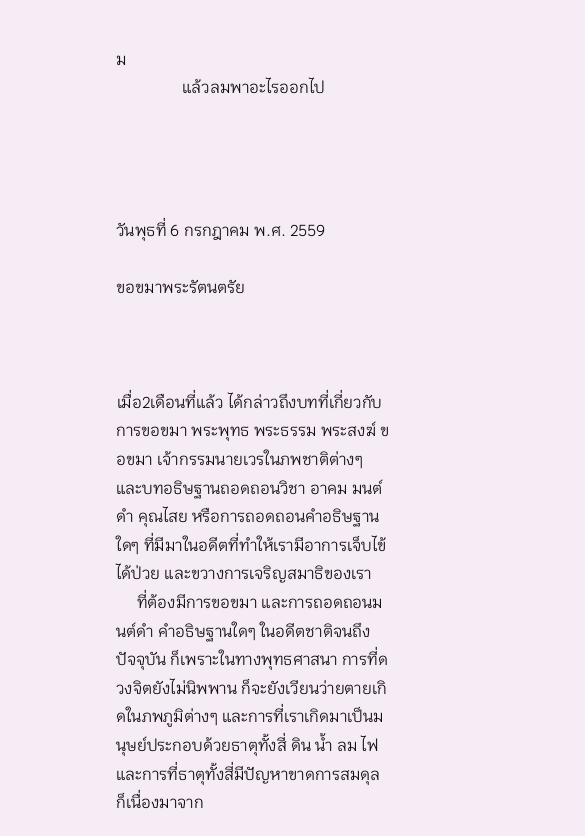ม
                แล้วลมพาอะไรออกไป




วันพุธที่ 6 กรกฎาคม พ.ศ. 2559

ขอขมาพระรัตนตรัย



เมื่อ2เดือนที่แล้ว ได้กล่าวถึงบทที่เกี่ยวกับการขอขมา พระพุทธ พระธรรม พระสงฆ์ ขอขมา เจ้ากรรมนายเวรในภพชาติต่างๆ และบทอธิษฐานถอดถอนวิชา อาคม มนต์ดำ คุณไสย หรือการถอดถอนคำอธิษฐานใดๆ ที่มีมาในอดีตที่ทำให้เรามีอาการเจ็บไข้ได้ป่วย และขวางการเจริญสมาธิของเรา
     ที่ต้องมีการขอขมา และการถอดถอนมนต์ดำ คำอธิษฐานใดๆ ในอดีตชาติจนถึงปัจจุบัน ก็เพราะในทางพุทธศาสนา การที่ดวงจิตยังไม่นิพพาน ก็จะยังเวียนว่ายตายเกิดในภพภูมิต่างๆ และการที่เราเกิดมาเป็นมนุษย์ประกอบด้วยธาตุทั้งสี่ ดิน น้ำ ลม ไฟ และการที่ธาตุทั้งสี่มีปัญหาขาดการสมดุล ก็เนื่องมาจาก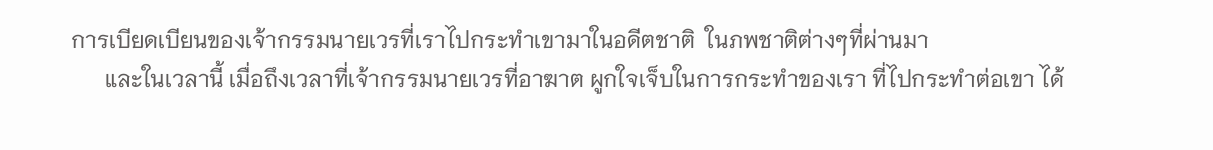การเบียดเบียนของเจ้ากรรมนายเวรที่เราไปกระทำเขามาในอดีตชาติ  ในภพชาติต่างๆที่ผ่านมา
      และในเวลานี้ เมื่อถึงเวลาที่เจ้ากรรมนายเวรที่อาฆาต ผูกใจเจ็บในการกระทำของเรา ที่ไปกระทำต่อเขา ได้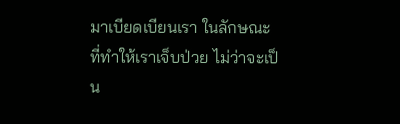มาเบียดเบียนเรา ในลักษณะที่ทำให้เราเจ็บป่วย ไม่ว่าจะเป็น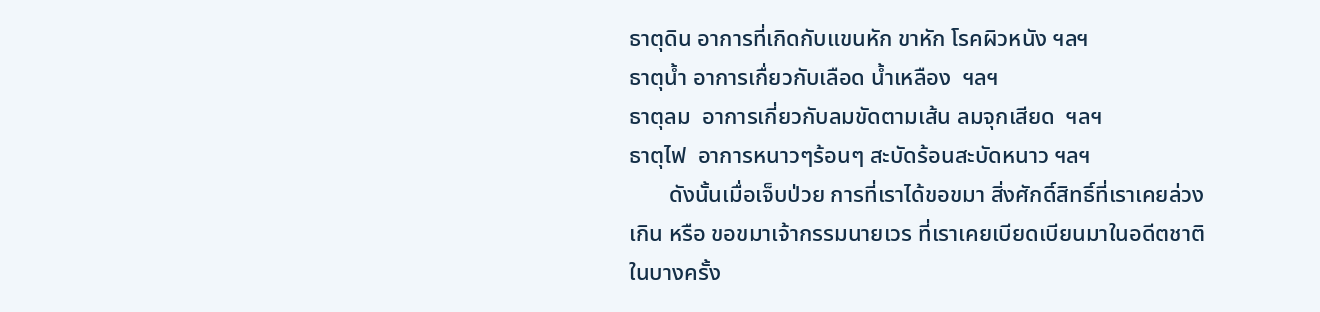ธาตุดิน อาการที่เกิดกับแขนหัก ขาหัก โรคผิวหนัง ฯลฯ
ธาตุน้ำ อาการเกื่ยวกับเลือด น้ำเหลือง  ฯลฯ
ธาตุลม  อาการเกี่ยวกับลมขัดตามเส้น ลมจุกเสียด  ฯลฯ
ธาตุไฟ  อาการหนาวๆร้อนๆ สะบัดร้อนสะบัดหนาว ฯลฯ
       ดังนั้นเมื่อเจ็บป่วย การที่เราได้ขอขมา สิ่งศักดิ์สิทธิ์ที่เราเคยล่วงเกิน หรือ ขอขมาเจ้ากรรมนายเวร ที่เราเคยเบียดเบียนมาในอดีตชาติ ในบางครั้ง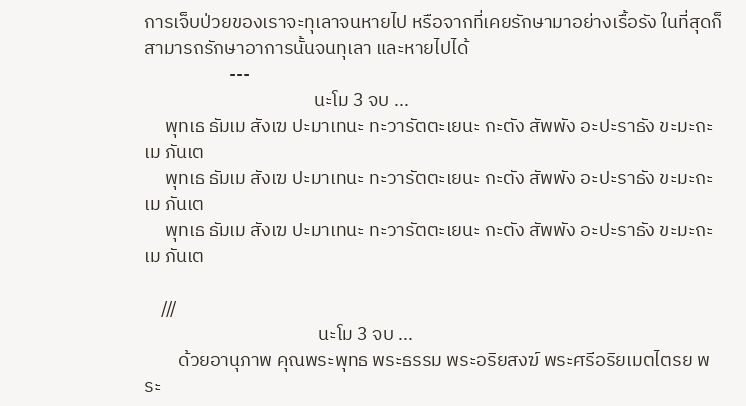การเจ็บป่วยของเราจะทุเลาจนหายไป หรือจากที่เคยรักษามาอย่างเรื้อรัง ในที่สุดก็สามารถรักษาอาการนั้นจนทุเลา และหายไปได้
                    ---
                                        นะโม 3 จบ ...
     พุทเธ ธัมเม สังเฆ ปะมาเทนะ ทะวารัตตะเยนะ กะตัง สัพพัง อะปะราธัง ขะมะถะ เม ภันเต
     พุทเธ ธัมเม สังเฆ ปะมาเทนะ ทะวารัตตะเยนะ กะตัง สัพพัง อะปะราธัง ขะมะถะ เม ภันเต
     พุทเธ ธัมเม สังเฆ ปะมาเทนะ ทะวารัตตะเยนะ กะตัง สัพพัง อะปะราธัง ขะมะถะ เม ภันเต

    ///
                                         นะโม 3 จบ ...
        ด้วยอานุภาพ คุณพระพุทธ พระธรรม พระอริยสงฆ์ พระศรีอริยเมตไตรย พระ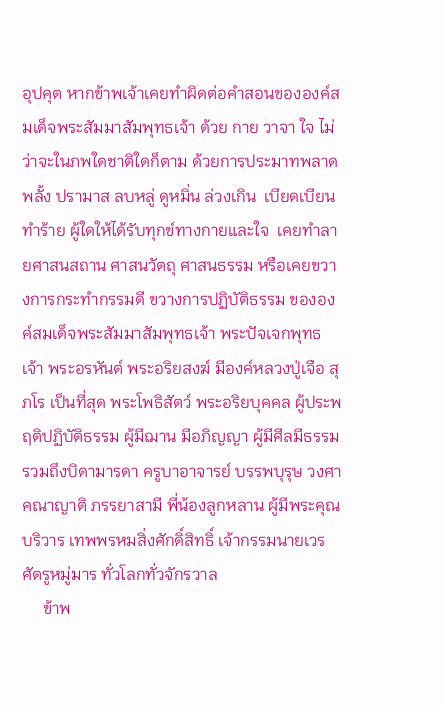อุปคุต หากข้าพเจ้าเคยทำผิดต่อคำสอนขององค์สมเด็จพระสัมมาสัมพุทธเจ้า ด้วย กาย วาจา ใจ ไม่ว่าจะในภพใดชาติใดก็ตาม ด้วยการประมาทพลาดพลั้ง ปรามาส ลบหลู่ ดูหมิ่น ล่วงเกิน  เบียดเบียน ทำร้าย ผู้ใดให้ได้รับทุกข์ทางกายและใจ  เคยทำลายศาสนสถาน ศาสนวัตถุ ศาสนธรรม หรือเคยขวางการกระทำกรรมดี ขวางการปฏิบัติธรรม ขององค์สมเด็จพระสัมมาสัมพุทธเจ้า พระปัจเจกพุทธเจ้า พระอรหันต์ พระอริยสงฆ์ มีองค์หลวงปู่เจือ สุภโร เป็นที่สุด พระโพธิสัตว์ พระอริยบุคคล ผู้ประพฤติปฏิบัติธรรม ผู้มีฌาน มีอภิญญา ผู้มีศีลมีธรรม รวมถึงบิดามารดา ครูบาอาจารย์ บรรพบุรุษ วงศาคณาญาติ ภรรยาสามี พี่น้องลูกหลาน ผู้มีพระคุณ บริวาร เทพพรหมสิ่งศักดิ์สิทธิ์ เจ้ากรรมนายเวร ศัตรูหมู่มาร ทั่วโลกทั่วจักรวาล
     ข้าพ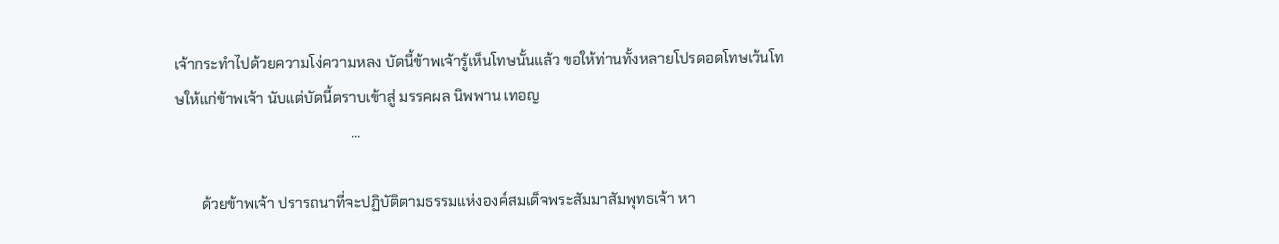เจ้ากระทำไปด้วยความโง่ความหลง บัดนี้ข้าพเจ้ารู้เห็นโทษนั้นแล้ว ขอให้ท่านทั้งหลายโปรดอดโทษเว้นโทษให้แก่ข้าพเจ้า นับแต่บัดนี้ตราบเข้าสู่ มรรคผล นิพพาน เทอญ
                                                ...

       ด้วยข้าพเจ้า ปรารถนาที่จะปฏิบัติตามธรรมแห่งองค์สมเด็จพระสัมมาสัมพุทธเจ้า หา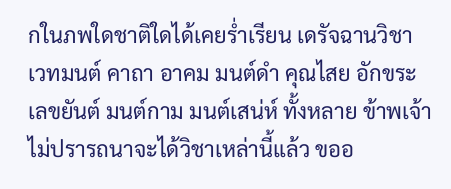กในภพใดชาติใดได้เคยร่ำเรียน เดรัจฉานวิชา เวทมนต์ คาถา อาคม มนต์ดำ คุณไสย อักขระ เลขยันต์ มนต์กาม มนต์เสน่ห์ ทั้งหลาย ข้าพเจ้าไม่ปรารถนาจะได้วิชาเหล่านี้แล้ว ขออ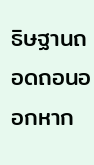ธิษฐานถอดถอนออกหาก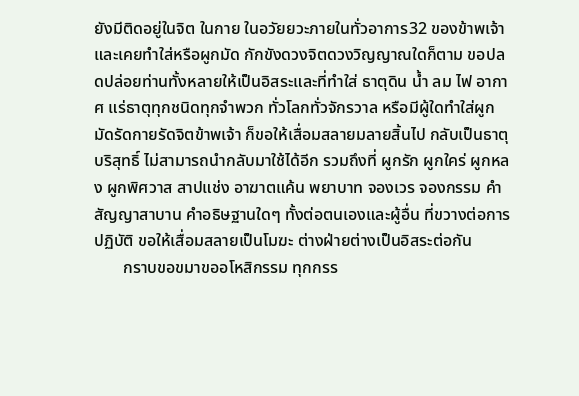ยังมีติดอยู่ในจิต ในกาย ในอวัยยวะภายในทั่วอาการ32 ของข้าพเจ้าและเคยทำใส่หรือผูกมัด กักขังดวงจิตดวงวิญญาณใดก็ตาม ขอปลดปล่อยท่านทั้งหลายให้เป็นอิสระและที่ทำใส่ ธาตุดิน น้ำ ลม ไฟ อากาศ แร่ธาตุทุกชนิดทุกจำพวก ทั่วโลกทั่วจักรวาล หรือมีผู้ใดทำใส่ผูกมัดรัดกายรัดจิตข้าพเจ้า ก็ขอให้เสื่อมสลายมลายสิ้นไป กลับเป็นธาตุบริสุทธิ์ ไม่สามารถนำกลับมาใช้ได้อีก รวมถึงที่ ผูกรัก ผูกใคร่ ผูกหลง ผูกพิศวาส สาปแช่ง อาฆาตแค้น พยาบาท จองเวร จองกรรม คำสัญญาสาบาน คำอธิษฐานใดๆ ทั้งต่อตนเองและผู้อื่น ที่ขวางต่อการปฏิบัติ ขอให้เสื่อมสลายเป็นโมฆะ ต่างฝ่ายต่างเป็นอิสระต่อกัน
       กราบขอขมาขออโหสิกรรม ทุกกรร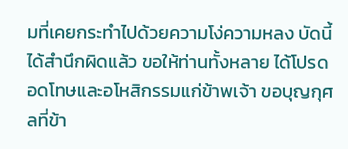มที่เคยกระทำไปด้วยความโง่ความหลง บัดนี้ได้สำนึกผิดแล้ว ขอให้ท่านทั้งหลาย ได้โปรดอดโทษและอโหสิกรรมแก่ข้าพเจ้า ขอบุญกุศลที่ข้า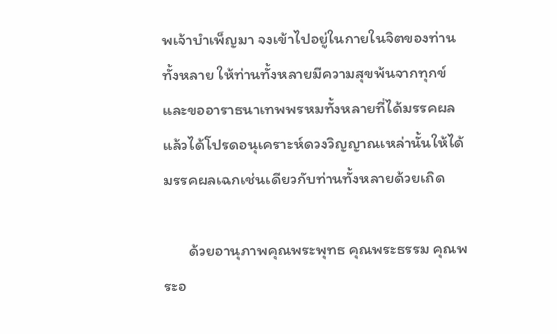พเจ้าบำเพ็ญมา จงเข้าไปอยู่ในกายในจิตของท่านทั้งหลาย ให้ท่านทั้งหลายมีความสุขพ้นจากทุกข์ และขออาราธนาเทพพรหมทั้งหลายที่ได้มรรคผลแล้วได้โปรดอนุเคราะห์ดวงวิญญาณเหล่านั้นให้ได้มรรคผลเฉกเช่นเดียวกับท่านทั้งหลายด้วยเถิด

       ด้วยอานุภาพคุณพระพุทธ คุณพระธรรม คุณพระอ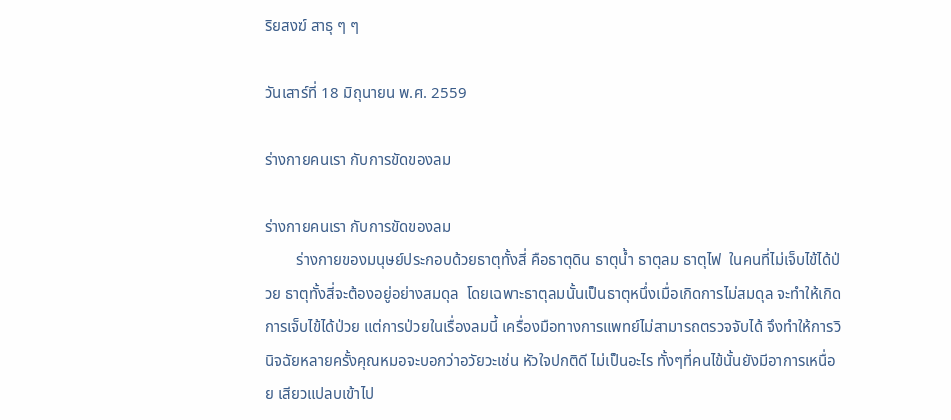ริยสงฆ์ สาธุ ๆ ๆ

วันเสาร์ที่ 18 มิถุนายน พ.ศ. 2559

ร่างกายคนเรา กับการขัดของลม

ร่างกายคนเรา กับการขัดของลม
        ร่างกายของมนุษย์ประกอบด้วยธาตุทั้งสี่ คือธาตุดิน ธาตุน้ำ ธาตุลม ธาตุไฟ  ในคนที่ไม่เจ็บไข้ได้ป่วย ธาตุทั้งสี่จะต้องอยู่อย่างสมดุล  โดยเฉพาะธาตุลมนั้นเป็นธาตุหนึ่งเมื่อเกิดการไม่สมดุล จะทำให้เกิดการเจ็บไข้ได้ป่วย แต่การป่วยในเรื่องลมนี้ เครื่องมือทางการแพทย์ไม่สามารถตรวจจับได้ จึงทำให้การวินิจฉัยหลายครั้งคุณหมอจะบอกว่าอวัยวะเช่น หัวใจปกติดี ไม่เป็นอะไร ทั้งๆที่คนไข้นั้นยังมีอาการเหนื่อย เสียวแปลบเข้าไป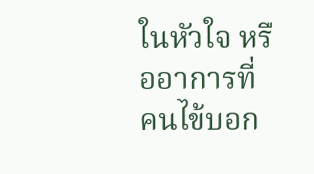ในหัวใจ หรืออาการที่คนไข้บอก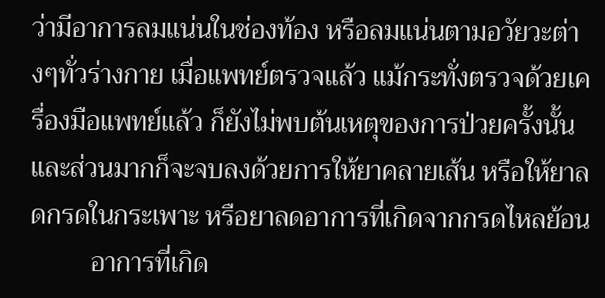ว่ามีอาการลมแน่นในช่องท้อง หรือลมแน่นตามอวัยวะต่างๆทั่วร่างกาย เมื่อแพทย์ตรวจแล้ว แม้กระทั่งตรวจด้วยเครื่องมือแพทย์แล้ว ก็ยังไม่พบต้นเหตุของการป่วยครั้งนั้น และส่วนมากก็จะจบลงด้วยการให้ยาคลายเส้น หรือให้ยาลดกรดในกระเพาะ หรือยาลดอาการที่เกิดจากกรดไหลย้อน
         อาการที่เกิด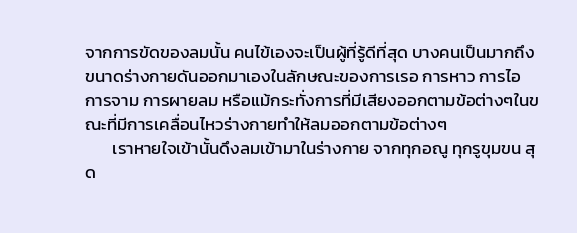จากการขัดของลมนั้น คนไข้เองจะเป็นผู้ที่รู้ดีที่สุด บางคนเป็นมากถึงขนาดร่างกายดันออกมาเองในลักษณะของการเรอ การหาว การไอ การจาม การผายลม หรือแม้กระทั่งการที่มีเสียงออกตามข้อต่างๆในขณะที่มีการเคลื่อนไหวร่างกายทำให้ลมออกตามข้อต่างๆ
       เราหายใจเข้านั้นดึงลมเข้ามาในร่างกาย จากทุกอณู ทุกรูขุมขน สุด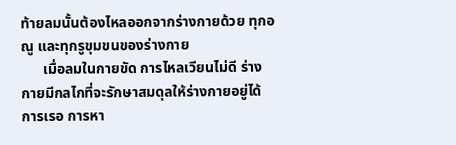ท้ายลมนั้นต้องไหลออกจากร่างกายด้วย ทุกอณู และทุกรูขุมขนของร่างกาย
      เมื่อลมในกายขัด การไหลเวียนไม่ดี ร่างกายมีกลไกที่จะรักษาสมดุลให้ร่างกายอยู่ได้ การเรอ การหา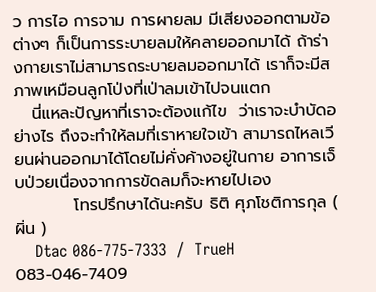ว การไอ การจาม การผายลม มีเสียงออกตามข้อต่างๆ ก็เป็นการระบายลมให้คลายออกมาได้ ถ้าร่างกายเราไม่สามารถระบายลมออกมาได้ เราก็จะมีสภาพเหมือนลูกโป่งที่เป่าลมเข้าไปจนแตก
   นี่แหละปัญหาที่เราจะต้องแก้ไข  ว่าเราจะบำบัดอย่างไร ถึงจะทำให้ลมที่เราหายใจเข้า สามารถไหลเวียนผ่านออกมาได้โดยไม่คั่งค้างอยู่ในกาย อาการเจ็บป่วยเนื่องจากการขัดลมก็จะหายไปเอง
          โทรปรึกษาได้นะครับ ธิติ ศุภโชติการกุล ( ผิ่น )
    Dtac 086-775-7333  /  TrueH  083-046-7409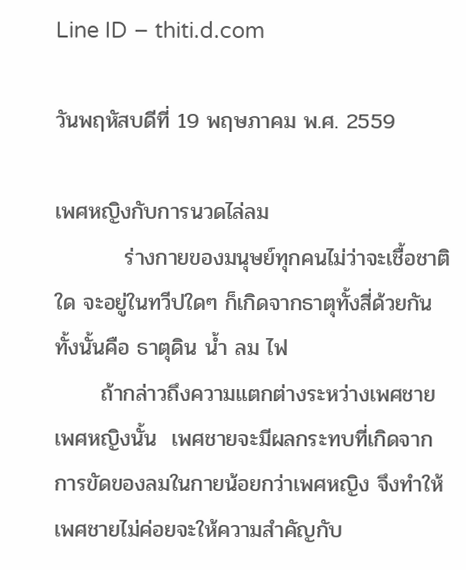Line ID – thiti.d.com

วันพฤหัสบดีที่ 19 พฤษภาคม พ.ศ. 2559

เพศหญิงกับการนวดไล่ลม
         ร่างกายของมนุษย์ทุกคนไม่ว่าจะเชื้อชาติใด จะอยู่ในทวีปใดๆ ก็เกิดจากธาตุทั้งสี่ด้วยกันทั้งนั้นคือ ธาตุดิน น้ำ ลม ไฟ
      ถ้ากล่าวถึงความแตกต่างระหว่างเพศชาย เพศหญิงนั้น  เพศชายจะมีผลกระทบที่เกิดจากการขัดของลมในกายน้อยกว่าเพศหญิง จึงทำให้เพศชายไม่ค่อยจะให้ความสำคัญกับ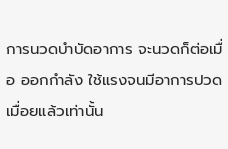การนวดบำบัดอาการ จะนวดก็ต่อเมื่อ ออกกำลัง ใช้แรงจนมีอาการปวดเมื่อยแล้วเท่านั้น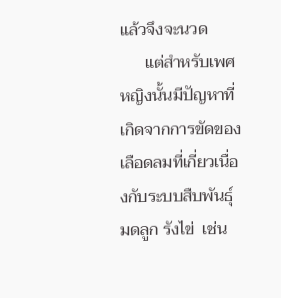แล้วจึงจะนวด
      แต่สำหรับเพศหญิงนั้นมีปัญหาที่เกิดจากการขัดของเลือดลมที่เกี่ยวเนื่องกับระบบสืบพันธุ์ มดลูก รังไข่  เช่น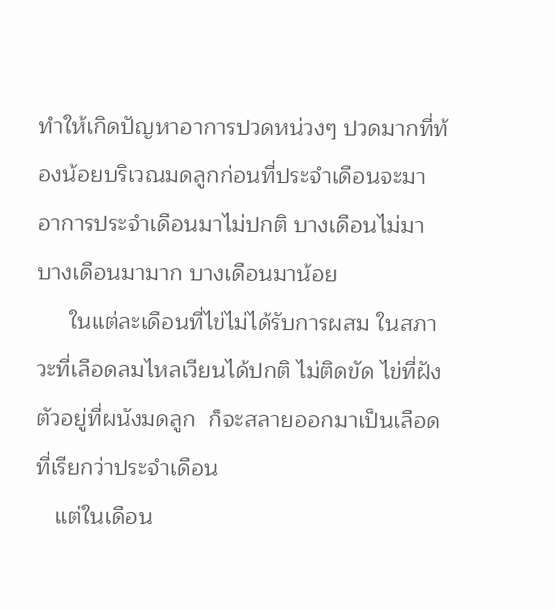ทำให้เกิดปัญหาอาการปวดหน่วงๆ ปวดมากที่ท้องน้อยบริเวณมดลูกก่อนที่ประจำเดือนจะมา อาการประจำเดือนมาไม่ปกติ บางเดือนไม่มา บางเดือนมามาก บางเดือนมาน้อย
     ในแต่ละเดือนที่ไข่ไม่ได้รับการผสม ในสภาวะที่เลือดลมไหลเวียนได้ปกติ ไม่ติดขัด ไข่ที่ฝังตัวอยู่ที่ผนังมดลูก  ก็จะสลายออกมาเป็นเลือดที่เรียกว่าประจำเดือน
   แต่ในเดือน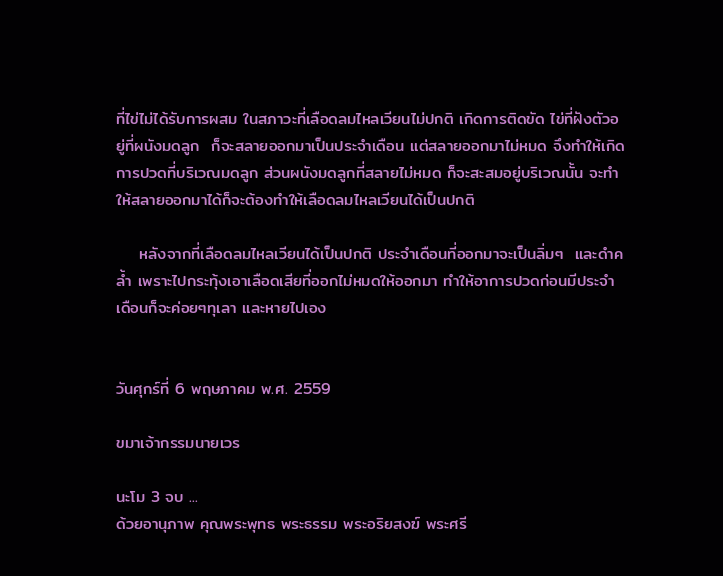ที่ไข่ไม่ได้รับการผสม ในสภาวะที่เลือดลมไหลเวียนไม่ปกติ เกิดการติดขัด ไข่ที่ฝังตัวอยู่ที่ผนังมดลูก  ก็จะสลายออกมาเป็นประจำเดือน แต่สลายออกมาไม่หมด จึงทำให้เกิดการปวดที่บริเวณมดลูก ส่วนผนังมดลูกที่สลายไม่หมด ก็จะสะสมอยู่บริเวณนั้น จะทำให้สลายออกมาได้ก็จะต้องทำให้เลือดลมไหลเวียนได้เป็นปกติ

    หลังจากที่เลือดลมไหลเวียนได้เป็นปกติ ประจำเดือนที่ออกมาจะเป็นลิ่มๆ  และดำคล้ำ เพราะไปกระทุ้งเอาเลือดเสียที่ออกไม่หมดให้ออกมา ทำให้อาการปวดก่อนมีประจำเดือนก็จะค่อยๆทุเลา และหายไปเอง


วันศุกร์ที่ 6 พฤษภาคม พ.ศ. 2559

ขมาเจ้ากรรมนายเวร

นะโม 3 จบ ...
ด้วยอานุภาพ คุณพระพุทธ พระธรรม พระอริยสงฆ์ พระศรี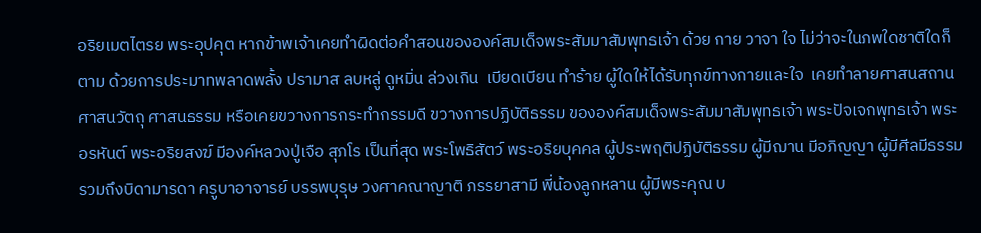อริยเมตไตรย พระอุปคุต หากข้าพเจ้าเคยทำผิดต่อคำสอนขององค์สมเด็จพระสัมมาสัมพุทธเจ้า ด้วย กาย วาจา ใจ ไม่ว่าจะในภพใดชาติใดก็ตาม ด้วยการประมาทพลาดพลั้ง ปรามาส ลบหลู่ ดูหมิ่น ล่วงเกิน  เบียดเบียน ทำร้าย ผู้ใดให้ได้รับทุกข์ทางกายและใจ  เคยทำลายศาสนสถาน ศาสนวัตถุ ศาสนธรรม หรือเคยขวางการกระทำกรรมดี ขวางการปฏิบัติธรรม ขององค์สมเด็จพระสัมมาสัมพุทธเจ้า พระปัจเจกพุทธเจ้า พระอรหันต์ พระอริยสงฆ์ มีองค์หลวงปู่เจือ สุภโร เป็นที่สุด พระโพธิสัตว์ พระอริยบุคคล ผู้ประพฤติปฏิบัติธรรม ผู้มีฌาน มีอภิญญา ผู้มีศีลมีธรรม รวมถึงบิดามารดา ครูบาอาจารย์ บรรพบุรุษ วงศาคณาญาติ ภรรยาสามี พี่น้องลูกหลาน ผู้มีพระคุณ บ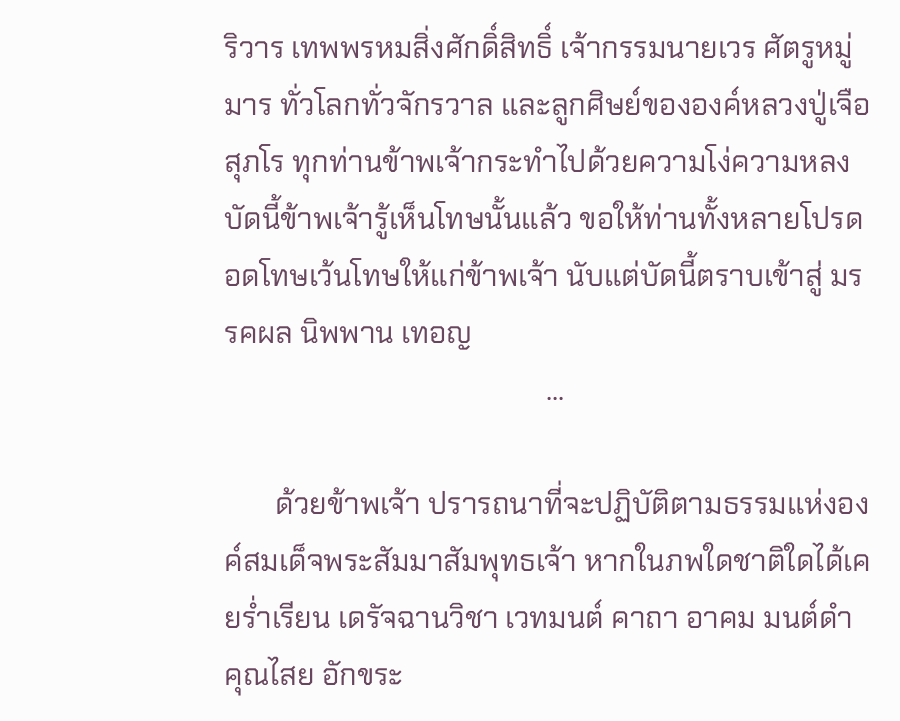ริวาร เทพพรหมสิ่งศักดิ์สิทธิ์ เจ้ากรรมนายเวร ศัตรูหมู่มาร ทั่วโลกทั่วจักรวาล และลูกศิษย์ขององค์หลวงปู่เจือ สุภโร ทุกท่านข้าพเจ้ากระทำไปด้วยความโง่ความหลง บัดนี้ข้าพเจ้ารู้เห็นโทษนั้นแล้ว ขอให้ท่านทั้งหลายโปรดอดโทษเว้นโทษให้แก่ข้าพเจ้า นับแต่บัดนี้ตราบเข้าสู่ มรรคผล นิพพาน เทอญ
                                            ...

       ด้วยข้าพเจ้า ปรารถนาที่จะปฏิบัติตามธรรมแห่งองค์สมเด็จพระสัมมาสัมพุทธเจ้า หากในภพใดชาติใดได้เคยร่ำเรียน เดรัจฉานวิชา เวทมนต์ คาถา อาคม มนต์ดำ คุณไสย อักขระ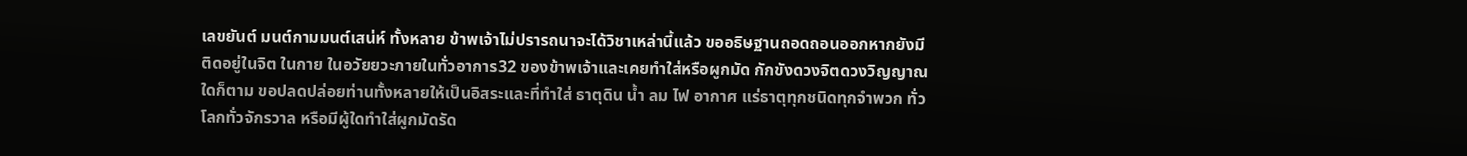เลขยันต์ มนต์กามมนต์เสน่ห์ ทั้งหลาย ข้าพเจ้าไม่ปรารถนาจะได้วิชาเหล่านี้แล้ว ขออธิษฐานถอดถอนออกหากยังมีติดอยู่ในจิต ในกาย ในอวัยยวะภายในทั่วอาการ32 ของข้าพเจ้าและเคยทำใส่หรือผูกมัด กักขังดวงจิตดวงวิญญาณใดก็ตาม ขอปลดปล่อยท่านทั้งหลายให้เป็นอิสระและที่ทำใส่ ธาตุดิน น้ำ ลม ไฟ อากาศ แร่ธาตุทุกชนิดทุกจำพวก ทั่วโลกทั่วจักรวาล หรือมีผู้ใดทำใส่ผูกมัดรัด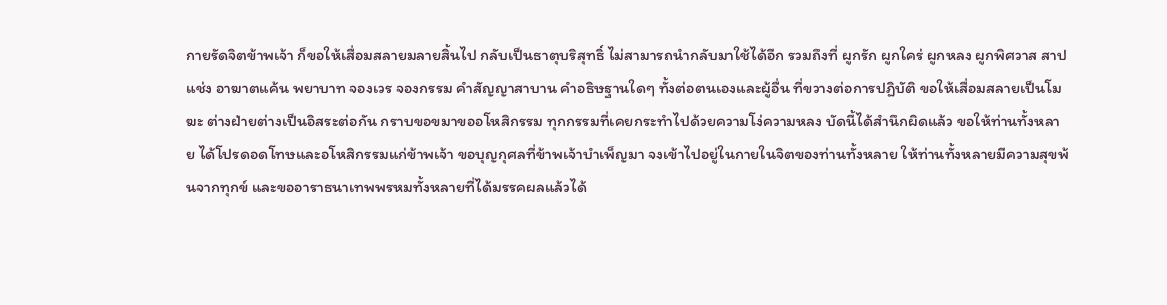กายรัดจิตข้าพเจ้า ก็ขอให้เสื่อมสลายมลายสิ้นไป กลับเป็นธาตุบริสุทธิ์ ไม่สามารถนำกลับมาใช้ได้อีก รวมถึงที่ ผูกรัก ผูกใคร่ ผูกหลง ผูกพิศวาส สาปแช่ง อาฆาตแค้น พยาบาท จองเวร จองกรรม คำสัญญาสาบาน คำอธิษฐานใดๆ ทั้งต่อตนเองและผู้อื่น ที่ขวางต่อการปฏิบัติ ขอให้เสื่อมสลายเป็นโมฆะ ต่างฝ่ายต่างเป็นอิสระต่อกัน กราบขอขมาขออโหสิกรรม ทุกกรรมที่เคยกระทำไปด้วยความโง่ความหลง บัดนี้ได้สำนึกผิดแล้ว ขอให้ท่านทั้งหลาย ได้โปรดอดโทษและอโหสิกรรมแก่ข้าพเจ้า ขอบุญกุศลที่ข้าพเจ้าบำเพ็ญมา จงเข้าไปอยู่ในกายในจิตของท่านทั้งหลาย ให้ท่านทั้งหลายมีความสุขพ้นจากทุกข์ และขออาราธนาเทพพรหมทั้งหลายที่ได้มรรคผลแล้วได้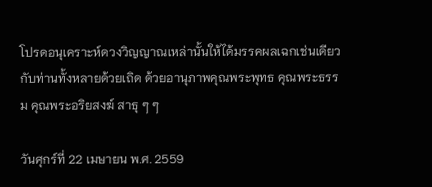โปรดอนุเคราะห์ดวงวิญญาณเหล่านั้นให้ได้มรรคผลเฉกเช่นเดียวกับท่านทั้งหลายด้วยเถิด ด้วยอานุภาพคุณพระพุทธ คุณพระธรรม คุณพระอริยสงฆ์ สาธุ ๆ ๆ

วันศุกร์ที่ 22 เมษายน พ.ศ. 2559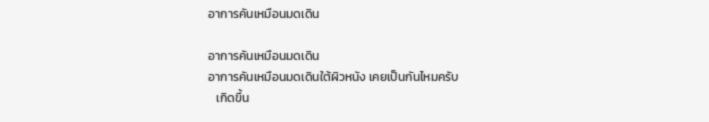อาการคันเหมือนมดเดิน

อาการคันเหมือนมดเดิน
อาการคันเหมือนมดเดินใต้ผิวหนัง เคยเป็นกันไหมครับ
   เกิดขึ้น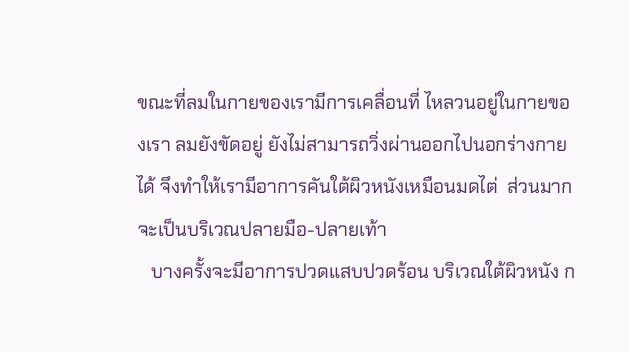ขณะที่ลมในกายของเรามีการเคลื่อนที่ ไหลวนอยู่ในกายของเรา ลมยังขัดอยู่ ยังไม่สามารถวิ่งผ่านออกไปนอกร่างกายได้ จึงทำให้เรามีอาการคันใต้ผิวหนังเหมือนมดไต่  ส่วนมากจะเป็นบริเวณปลายมือ-ปลายเท้า
   บางครั้งจะมีอาการปวดแสบปวดร้อน บริเวณใต้ผิวหนัง ก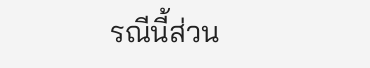รณีนี้ส่วน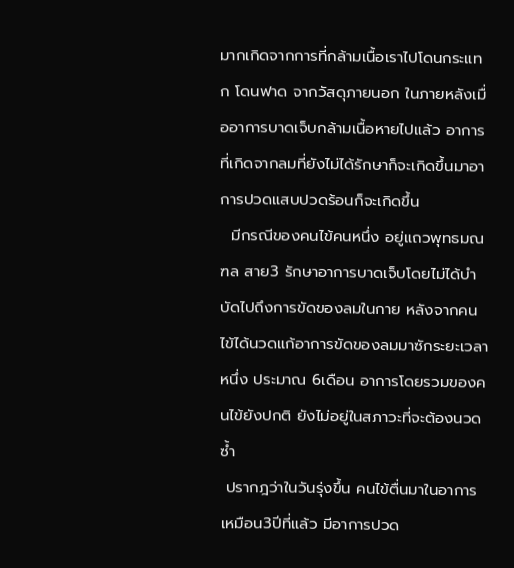มากเกิดจากการที่กล้ามเนื้อเราไปโดนกระแทก โดนฟาด จากวัสดุภายนอก ในภายหลังเมื่ออาการบาดเจ็บกล้ามเนื้อหายไปแล้ว อาการที่เกิดจากลมที่ยังไม่ได้รักษาก็จะเกิดขึ้นมาอาการปวดแสบปวดร้อนก็จะเกิดขึ้น
  มีกรณีของคนไข้คนหนึ่ง อยู่แถวพุทธมณฑล สาย3 รักษาอาการบาดเจ็บโดยไม่ได้บำบัดไปถึงการขัดของลมในกาย หลังจากคนไข้ได้นวดแก้อาการขัดของลมมาซักระยะเวลาหนึ่ง ประมาณ 6เดือน อาการโดยรวมของคนไข้ยังปกติ ยังไม่อยู่ในสภาวะที่จะต้องนวดซ้ำ
 ปรากฎว่าในวันรุ่งขึ้น คนไข้ตื่นมาในอาการเหมือน3ปีที่แล้ว มีอาการปวด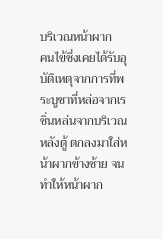บริเวณหน้าผาก
คนไข้ซึ่งเคยได้รับอุบัติเหตุจากการที่พระบูชาที่หล่อจากเรซิ่นหล่นจากบริเวณหลังตู้ ตกลงมาใส่หน้าผากข้างซ้าย จนทำให้หน้าผาก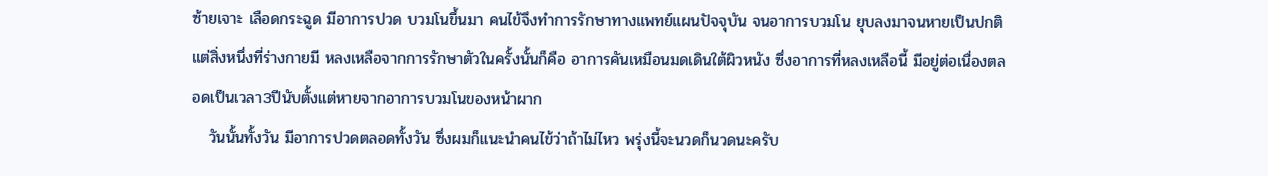ซ้ายเจาะ เลือดกระฉูด มีอาการปวด บวมโนขึ้นมา คนไข้จึงทำการรักษาทางแพทย์แผนปัจจุบัน จนอาการบวมโน ยุบลงมาจนหายเป็นปกติ แต่สิ่งหนึ่งที่ร่างกายมี หลงเหลือจากการรักษาตัวในครั้งนั้นก็คือ อาการคันเหมือนมดเดินใต้ผิวหนัง ซึ่งอาการที่หลงเหลือนี้ มีอยู่ต่อเนื่องตลอดเป็นเวลา3ปีนับตั้งแต่หายจากอาการบวมโนของหน้าผาก
   วันนั้นทั้งวัน มีอาการปวดตลอดทั้งวัน ซึ่งผมก็แนะนำคนไข้ว่าถ้าไม่ไหว พรุ่งนี้จะนวดก็นวดนะครับ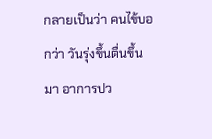กลายเป็นว่า คนไข้บอกว่า วันรุ่งขึ้นตื่นขึ้นมา อาการปว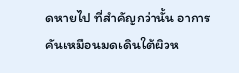ดหายไป ที่สำคัญกว่านั้น อาการคันเหมือนมดเดินใต้ผิวห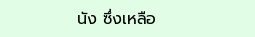นัง ซึ่งเหลือ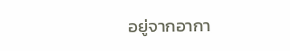อยู่จากอากา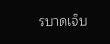รบาดเจ็บ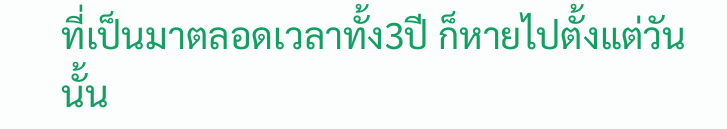ที่เป็นมาตลอดเวลาทั้ง3ปี ก็หายไปตั้งแต่วันนั้น